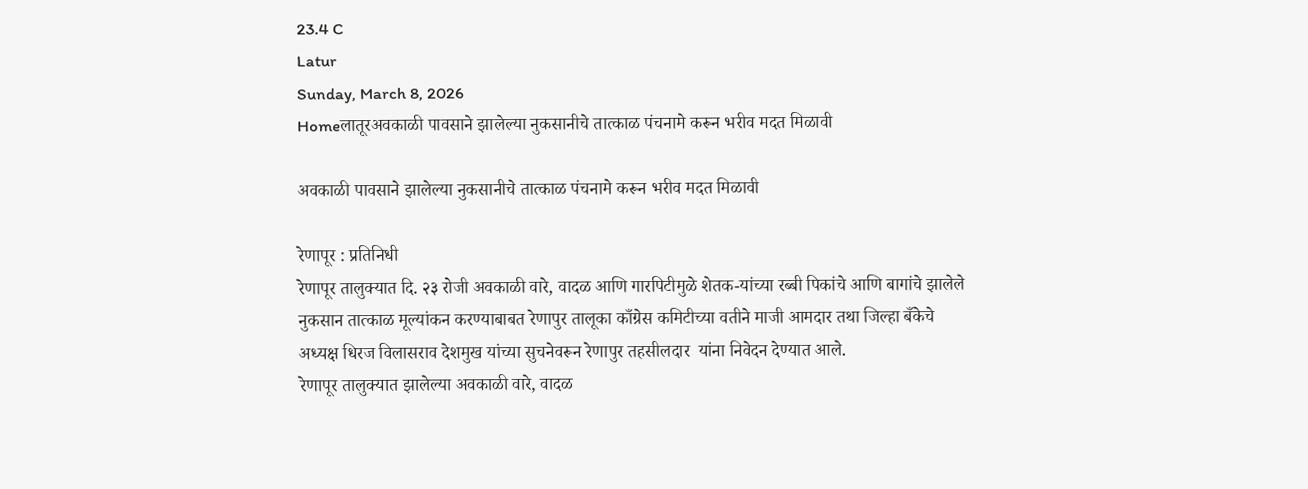23.4 C
Latur
Sunday, March 8, 2026
Homeलातूरअवकाळी पावसाने झालेल्या नुकसानीचे तात्काळ पंचनामे करून भरीव मदत मिळावी

अवकाळी पावसाने झालेल्या नुकसानीचे तात्काळ पंचनामे करून भरीव मदत मिळावी

रेणापूर : प्रतिनिधी
रेणापूर तालुक्यात दि. २३ रोजी अवकाळी वारे, वादळ आणि गारपिटीमुळे शेतक-यांच्या रब्बी पिकांचे आणि बागांचे झालेले नुकसान तात्काळ मूल्यांकन करण्याबाबत रेणापुर तालूका काँग्रेस कमिटीच्या वतीने माजी आमदार तथा जिल्हा बँकेचे अध्यक्ष धिरज विलासराव देशमुख यांच्या सुचनेवरून रेणापुर तहसीलदार  यांना निवेदन देण्यात आले.
रेणापूर तालुक्यात झालेल्या अवकाळी वारे, वादळ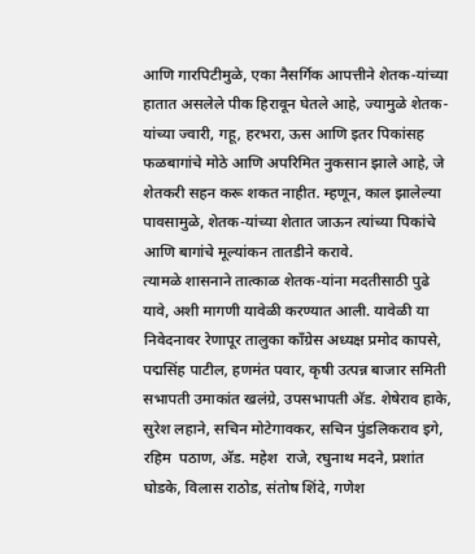आणि गारपिटीमुळे, एका नैसर्गिक आपत्तीने शेतक-यांच्या हातात असलेले पीक हिरावून घेतले आहे, ज्यामुळे शेतक-यांच्या ज्वारी, गहू, हरभरा, ऊस आणि इतर पिकांसह फळबागांचे मोठे आणि अपरिमित नुकसान झाले आहे, जे शेतकरी सहन करू शकत नाहीत. म्हणून, काल झालेल्या पावसामुळे, शेतक-यांच्या शेतात जाऊन त्यांच्या पिकांचे आणि बागांचे मूल्यांकन तातडीने करावे.
त्यामळे शासनाने तात्काळ शेतक-यांना मदतीसाठी पुढे यावे, अशी मागणी यावेळी करण्यात आली. यावेळी या निवेदनावर रेणापूर तालुका काँग्रेस अध्यक्ष प्रमोद कापसे, पद्मसिंह पाटील, हणमंत पवार, कृषी उत्पन्न बाजार समिती सभापती उमाकांत खलंग्रे, उपसभापती अ‍ॅड. शेषेराव हाके, सुरेश लहाने, सचिन मोटेगावकर, सचिन पुंडलिकराव इगे, रहिम  पठाण, अ‍ॅड. महेश  राजे, रघुनाथ मदने, प्रशांत घोडके, विलास राठोड, संतोष शिंदे, गणेश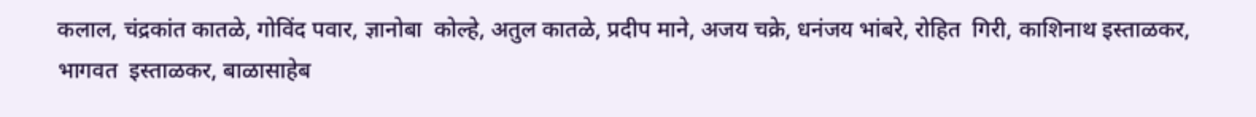कलाल, चंद्रकांत कातळे, गोविंद पवार, ज्ञानोबा  कोल्हे, अतुल कातळे, प्रदीप माने, अजय चक्रे, धनंजय भांबरे, रोहित  गिरी, काशिनाथ इस्ताळकर, भागवत  इस्ताळकर, बाळासाहेब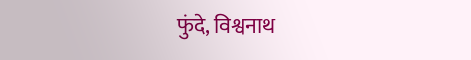फुंदे, विश्वनाथ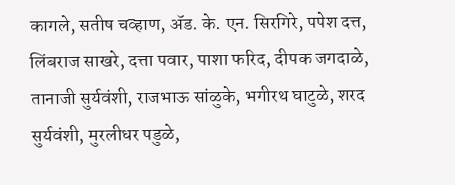कागले, सतीष चव्हाण, अ‍ॅड. के. एन. सिरगिरे, पपेश दत्त, लिंबराज साखरे, दत्ता पवार, पाशा फरिद, दीपक जगदाळे, तानाजी सुर्यवंशी, राजभाऊ सांळुके, भगीरथ घाटुळे, शरद सुर्यवंशी, मुरलीधर पडुळे,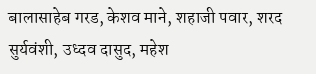बालासाहेब गरड, केशव माने, शहाजी पवार, शरद सुर्यवंशी, उध्दव दासुद, महेश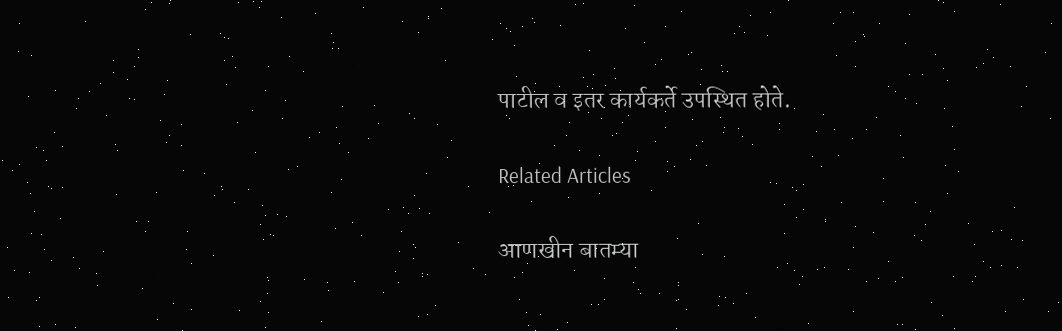पाटील व इतर कार्यकर्ते उपस्थित होते.

Related Articles

आणखीन बातम्या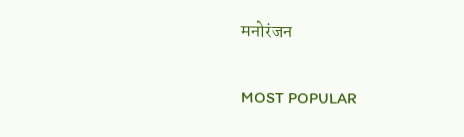मनोरंजन

MOST POPULAR